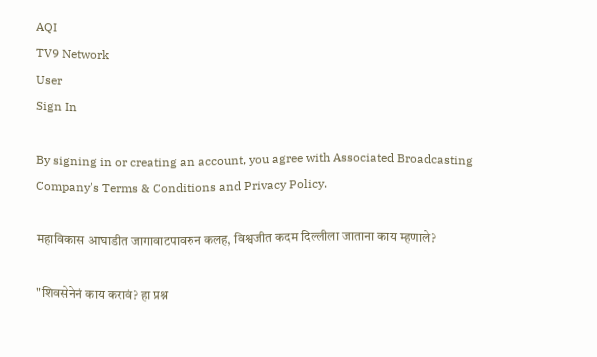AQI
TV9 Network
User
Sign In

By signing in or creating an account, you agree with Associated Broadcasting Company's Terms & Conditions and Privacy Policy.

महाविकास आघाडीत जागावाटपावरुन कलह, विश्वजीत कदम दिल्लीला जाताना काय म्हणाले?

"शिवसेनेनं काय करावं? हा प्रश्न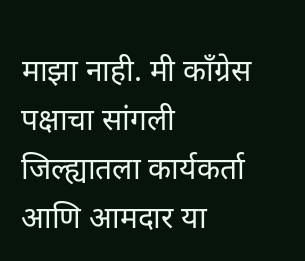माझा नाही. मी काँग्रेस पक्षाचा सांगली जिल्ह्यातला कार्यकर्ता आणि आमदार या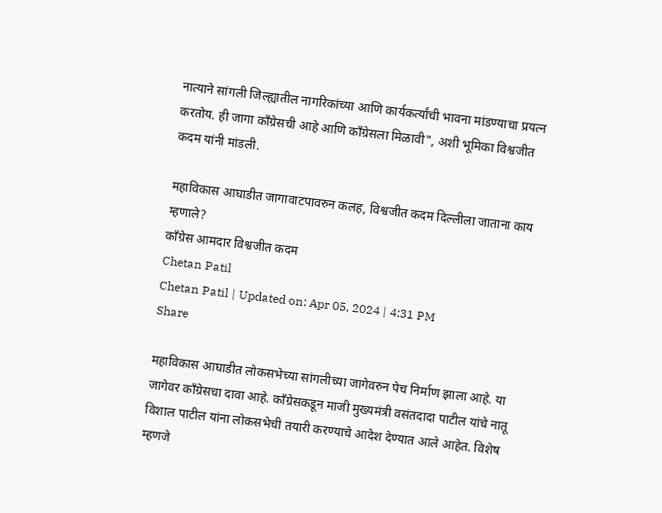नात्याने सांगली जिल्ह्यातील नागरिकांच्या आणि कार्यकर्त्यांची भावना मांडण्याचा प्रयत्न करतोय. ही जागा काँग्रेसची आहे आणि काँग्रेसला मिळावी", अशी भूमिका विश्वजीत कदम यांनी मांडली.

महाविकास आघाडीत जागावाटपावरुन कलह, विश्वजीत कदम दिल्लीला जाताना काय म्हणाले?
काँग्रेस आमदार विश्वजीत कदम
Chetan Patil
Chetan Patil | Updated on: Apr 05, 2024 | 4:31 PM
Share

महाविकास आघाडीत लोकसभेच्या सांगलीच्या जागेवरुन पेच निर्माण झाला आहे. या जागेवर काँग्रेसचा दावा आहे. काँग्रेसकडून माजी मुख्यमंत्री वसंतदादा पाटील यांचे नातू विशाल पाटील यांना लोकसभेची तयारी करण्याचे आदेश देण्यात आले आहेत. विशेष म्हणजे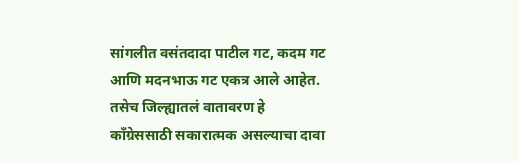सांगलीत वसंतदादा पाटील गट, कदम गट आणि मदनभाऊ गट एकत्र आले आहेत. तसेच जिल्ह्यातलं वातावरण हे काँग्रेससाठी सकारात्मक असल्याचा दावा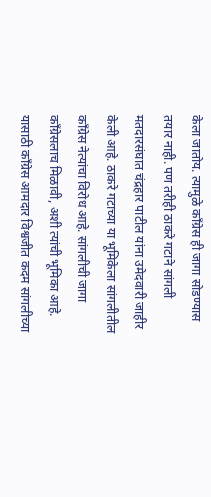केला जातोय. त्यामुळे काँग्रेस ही जागा सोडण्यास तयार नाही. पण तरीही ठाकरे गटाने सांगली मतदारसंघात चंद्रहार पाटील यांना उमेदवारी जाहीर केली आहे. ठाकरे गटाच्या या भूमिकेला सांगलीतील काँग्रेस नेत्यांचा विरोध आहे. सांगलीची जागा काँग्रेसलाच मिळावी, अशी त्यांची भूमिका आहे. यासाठी काँग्रेस आमदार विश्वजीत कदम सांगलीच्या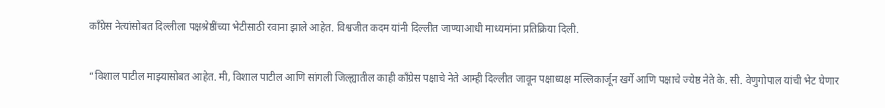काँग्रेस नेत्यांसोबत दिल्लीला पक्षश्रेष्ठींच्या भेटीसाठी रवाना झाले आहेत. विश्वजीत कदम यांनी दिल्लीत जाण्याआधी माध्यमांना प्रतिक्रिया दिली.

“विशाल पाटील माझ्यासोबत आहेत. मी, विशाल पाटील आणि सांगली जिल्ह्यातील काही काँग्रेस पक्षाचे नेते आम्ही दिल्लीत जावून पक्षाध्यक्ष मल्लिकार्जून खर्गे आणि पक्षाचे ज्येष्ठ नेते के. सी. वेणुगोपाल यांची भेट घेणार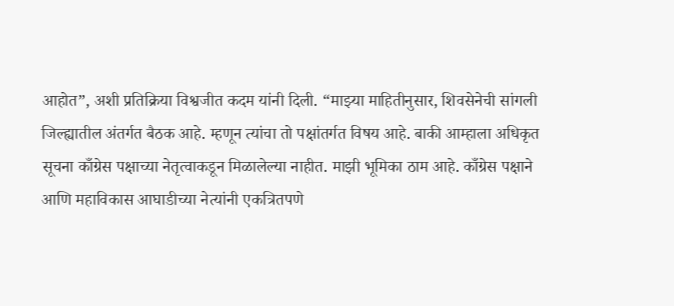आहोत”, अशी प्रतिक्रिया विश्वजीत कदम यांनी दिली. “माझ्या माहितीनुसार, शिवसेनेची सांगली जिल्ह्यातील अंतर्गत बैठक आहे. म्हणून त्यांचा तो पक्षांतर्गत विषय आहे. बाकी आम्हाला अधिकृत सूचना काँग्रेस पक्षाच्या नेतृत्वाकडून मिळालेल्या नाहीत. माझी भूमिका ठाम आहे. काँग्रेस पक्षाने आणि महाविकास आघाडीच्या नेत्यांनी एकत्रितपणे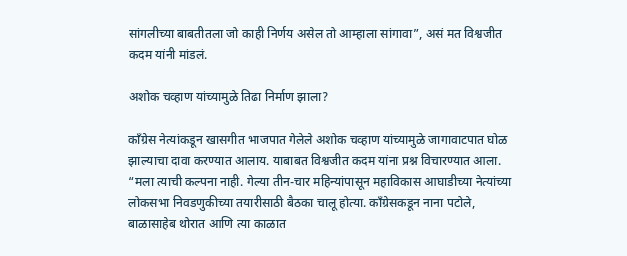सांगलीच्या बाबतीतला जो काही निर्णय असेल तो आम्हाला सांगावा”, असं मत विश्वजीत कदम यांनी मांडलं.

अशोक चव्हाण यांच्यामुळे तिढा निर्माण झाला?

काँग्रेस नेत्यांकडून खासगीत भाजपात गेलेले अशोक चव्हाण यांच्यामुळे जागावाटपात घोळ झाल्याचा दावा करण्यात आलाय. याबाबत विश्वजीत कदम यांना प्रश्न विचारण्यात आला. “मला त्याची कल्पना नाही. गेल्या तीन-चार महिन्यांपासून महाविकास आघाडीच्या नेत्यांच्या लोकसभा निवडणुकीच्या तयारीसाठी बैठका चालू होत्या. काँग्रेसकडून नाना पटोले, बाळासाहेब थोरात आणि त्या काळात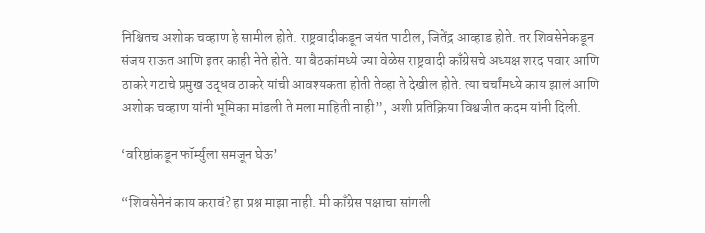निश्चितच अशोक चव्हाण हे सामील होते. राष्ट्रवादीकडून जयंत पाटील, जितेंद्र आव्हाड होते. तर शिवसेनेकडून संजय राऊत आणि इतर काही नेते होते. या बैठकांमध्ये ज्या वेळेस राष्ट्रवादी काँग्रेसचे अध्यक्ष शरद पवार आणि ठाकरे गटाचे प्रमुख उद्धव ठाकरे यांची आवश्यकता होती तेव्हा ते देखील होते. त्या चर्चांमध्ये काय झालं आणि अशोक चव्हाण यांनी भूमिका मांडली ते मला माहिती नाही”, अशी प्रतिक्रिया विश्वजीत कदम यांनी दिली.

‘वरिष्ठांकडून फॉर्म्युला समजून घेऊ’

“शिवसेनेनं काय करावं? हा प्रश्न माझा नाही. मी काँग्रेस पक्षाचा सांगली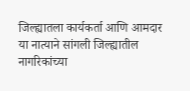जिल्ह्यातला कार्यकर्ता आणि आमदार या नात्याने सांगली जिल्ह्यातील नागरिकांच्या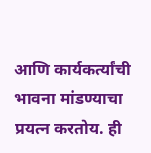आणि कार्यकर्त्यांची भावना मांडण्याचा प्रयत्न करतोय. ही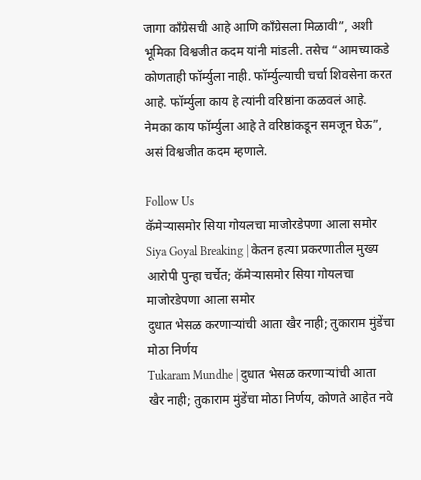जागा काँग्रेसची आहे आणि काँग्रेसला मिळावी”, अशी भूमिका विश्वजीत कदम यांनी मांडली. तसेच “आमच्याकडे कोणताही फॉर्म्युला नाही. फॉर्म्युल्याची चर्चा शिवसेना करत आहे. फॉर्म्युला काय हे त्यांनी वरिष्ठांना कळवलं आहे. नेमका काय फॉर्म्युला आहे ते वरिष्ठांकडून समजून घेऊ”, असं विश्वजीत कदम म्हणाले.

Follow Us
कॅमेऱ्यासमोर सिया गोयलचा माजोरडेपणा आला समोर
Siya Goyal Breaking | केतन हत्या प्रकरणातील मुख्य आरोपी पुन्हा चर्चेत; कॅमेऱ्यासमोर सिया गोयलचा माजोरडेपणा आला समोर
दुधात भेसळ करणाऱ्यांची आता खैर नाही; तुकाराम मुंडेंचा मोठा निर्णय
Tukaram Mundhe | दुधात भेसळ करणाऱ्यांची आता खैर नाही; तुकाराम मुंडेंचा मोठा निर्णय, कोणते आहेत नवे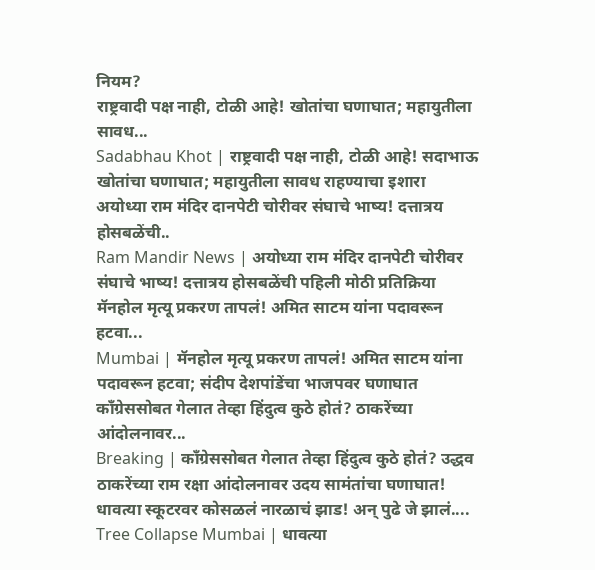नियम?
राष्ट्रवादी पक्ष नाही, टोळी आहे! खोतांचा घणाघात; महायुतीला सावध...
Sadabhau Khot | राष्ट्रवादी पक्ष नाही, टोळी आहे! सदाभाऊ खोतांचा घणाघात; महायुतीला सावध राहण्याचा इशारा
अयोध्या राम मंदिर दानपेटी चोरीवर संघाचे भाष्य! दत्तात्रय होसबळेंची..
Ram Mandir News | अयोध्या राम मंदिर दानपेटी चोरीवर संघाचे भाष्य! दत्तात्रय होसबळेंची पहिली मोठी प्रतिक्रिया
मॅनहोल मृत्यू प्रकरण तापलं! अमित साटम यांना पदावरून हटवा...
Mumbai | मॅनहोल मृत्यू प्रकरण तापलं! अमित साटम यांना पदावरून हटवा; संदीप देशपांडेंचा भाजपवर घणाघात
काँग्रेससोबत गेलात तेव्हा हिंदुत्व कुठे होतं? ठाकरेंच्या आंदोलनावर...
Breaking | काँग्रेससोबत गेलात तेव्हा हिंदुत्व कुठे होतं? उद्धव ठाकरेंच्या राम रक्षा आंदोलनावर उदय सामंतांचा घणाघात!
धावत्या स्कूटरवर कोसळलं नारळाचं झाड! अन् पुढे जे झालं....
Tree Collapse Mumbai | धावत्या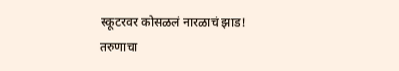स्कूटरवर कोसळलं नारळाचं झाड! तरुणाचा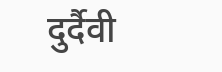दुर्दैवी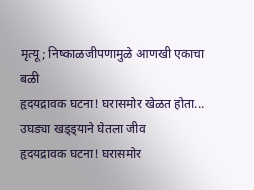मृत्यू; निष्काळजीपणामुळे आणखी एकाचा बळी
हृदयद्रावक घटना! घरासमोर खेळत होता... उघड्या खड्ड्याने घेतला जीव
हृदयद्रावक घटना! घरासमोर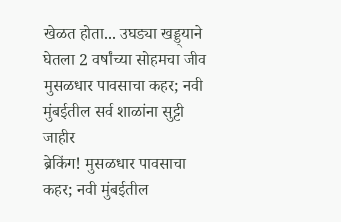खेळत होता... उघड्या खड्ड्याने घेतला 2 वर्षांच्या सोहमचा जीव
मुसळधार पावसाचा कहर; नवी मुंबईतील सर्व शाळांना सुट्टी जाहीर
ब्रेकिंग! मुसळधार पावसाचा कहर; नवी मुंबईतील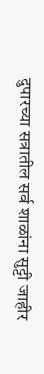दुपारच्या सत्रातील सर्व शाळांना सुट्टी जाहीर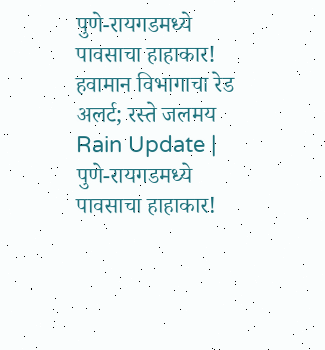पुणे-रायगडमध्ये पावसाचा हाहाकार! हवामान विभागाचा रेड अलर्ट; रस्ते जलमय
Rain Update | पुणे-रायगडमध्ये पावसाचा हाहाकार!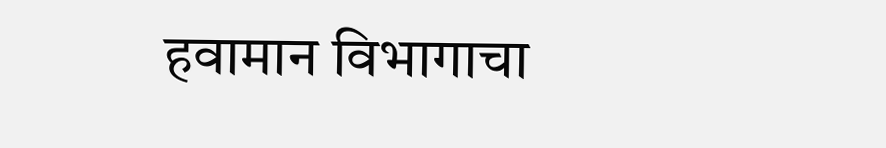हवामान विभागाचा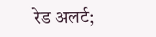रेड अलर्ट;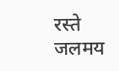रस्ते जलमय